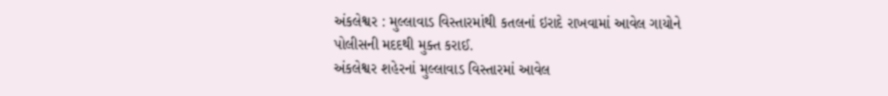અંકલેશ્વર : મુલ્લાવાડ વિસ્તારમાંથી કતલનાં ઇરાદે રાખવામાં આવેલ ગાયોને પોલીસની મદદથી મુક્ત કરાઈ.
અંકલેશ્વર શહેરનાં મુલ્લાવાડ વિસ્તારમાં આવેલ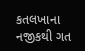કતલખાના નજીકથી ગત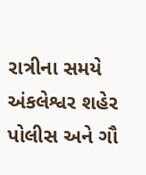રાત્રીના સમયે અંકલેશ્વર શહેર પોલીસ અને ગૌ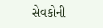સેવકોની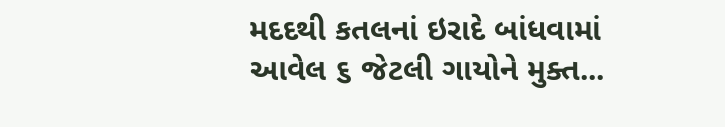મદદથી કતલનાં ઇરાદે બાંધવામાં આવેલ ૬ જેટલી ગાયોને મુક્ત...